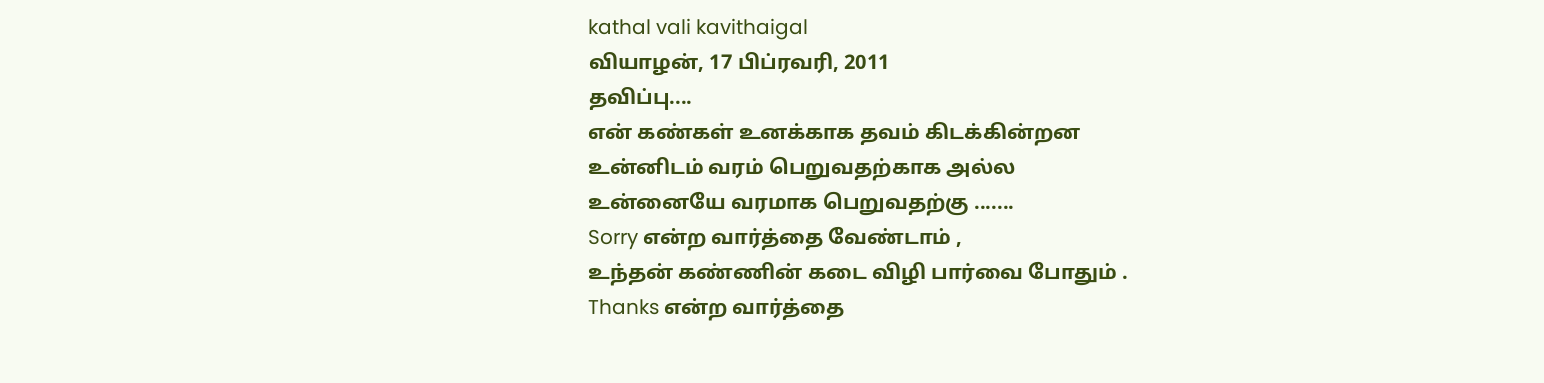kathal vali kavithaigal
வியாழன், 17 பிப்ரவரி, 2011
தவிப்பு....
என் கண்கள் உனக்காக தவம் கிடக்கின்றன
உன்னிடம் வரம் பெறுவதற்காக அல்ல
உன்னையே வரமாக பெறுவதற்கு .......
Sorry என்ற வார்த்தை வேண்டாம் ,
உந்தன் கண்ணின் கடை விழி பார்வை போதும் .
Thanks என்ற வார்த்தை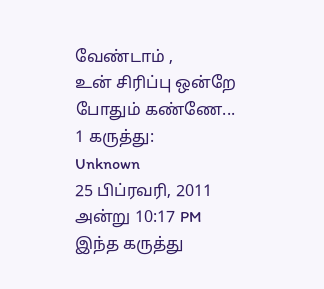வேண்டாம் ,
உன் சிரிப்பு ஒன்றே போதும் கண்ணே...
1 கருத்து:
Unknown
25 பிப்ரவரி, 2011 அன்று 10:17 PM
இந்த கருத்து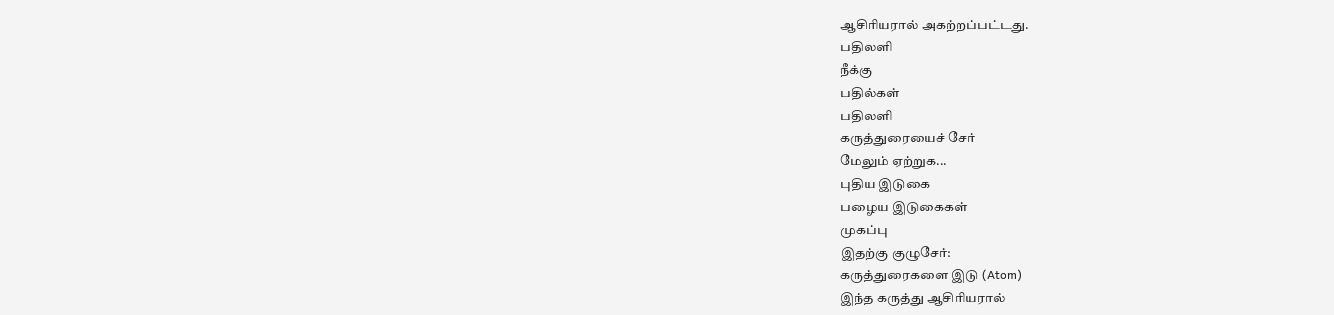ஆசிரியரால் அகற்றப்பட்டது.
பதிலளி
நீக்கு
பதில்கள்
பதிலளி
கருத்துரையைச் சேர்
மேலும் ஏற்றுக...
புதிய இடுகை
பழைய இடுகைகள்
முகப்பு
இதற்கு குழுசேர்:
கருத்துரைகளை இடு (Atom)
இந்த கருத்து ஆசிரியரால்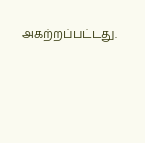அகற்றப்பட்டது.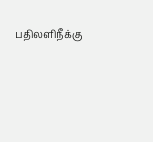பதிலளிநீக்கு